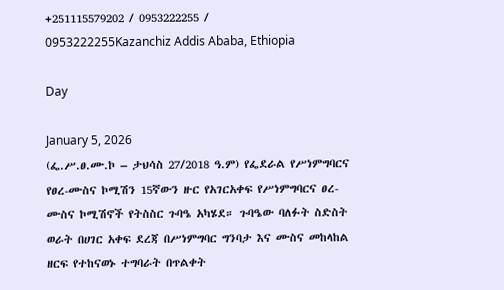+251115579202 / 0953222255 / 0953222255Kazanchiz Addis Ababa, Ethiopia

Day

January 5, 2026
(ፌ.ሥ.ፀ.ሙ.ኮ – ታህሳስ 27/2018 ዓ.ም) የፌደራል የሥነምግባርና የፀረ-ሙስና ኮሚሽን 15ኛውን ዙር የአገርአቀፍ የሥነምግባርና ፀረ-ሙስና ኮሚሽኖች የትስስር ጉባዔ አካሄደ። ጉባዔው ባለፉት ስድስት ወራት በሀገር አቀፍ ደረጃ በሥነምግባር ግንባታ እና ሙስና መከላከል ዘርፍ የተከናወኑ ተግባራት በጥልቀት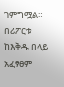ገምግሟል። በሪፖርቱ ከእቅዱ በላይ አፈፃፀም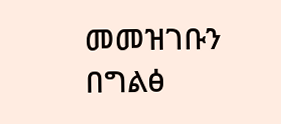መመዝገቡን በግልፅ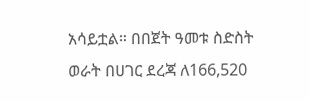አሳይቷል። በበጀት ዓመቱ ስድስት ወራት በሀገር ደረጃ ለ166,520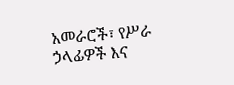አመራሮች፣ የሥራ ኃላፊዎች እና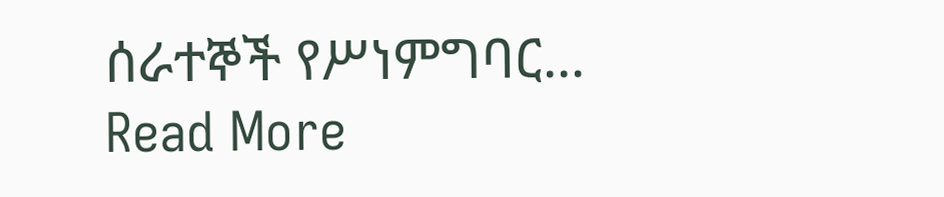ሰራተኞች የሥነምግባር...
Read More